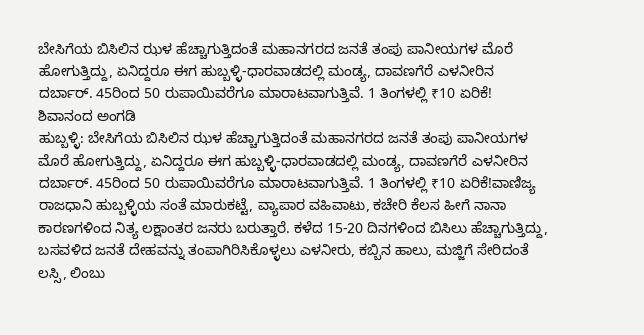ಬೇಸಿಗೆಯ ಬಿಸಿಲಿನ ಝಳ ಹೆಚ್ಚಾಗುತ್ತಿದಂತೆ ಮಹಾನಗರದ ಜನತೆ ತಂಪು ಪಾನೀಯಗಳ ಮೊರೆ ಹೋಗುತ್ತಿದ್ದು, ಏನಿದ್ದರೂ ಈಗ ಹುಬ್ಬಳ್ಳಿ-ಧಾರವಾಡದಲ್ಲಿ ಮಂಡ್ಯ, ದಾವಣಗೆರೆ ಎಳನೀರಿನ ದರ್ಬಾರ್. 45ರಿಂದ 50 ರುಪಾಯಿವರೆಗೂ ಮಾರಾಟವಾಗುತ್ತಿವೆ. 1 ತಿಂಗಳಲ್ಲಿ ₹10 ಏರಿಕೆ!
ಶಿವಾನಂದ ಅಂಗಡಿ
ಹುಬ್ಬಳ್ಳಿ: ಬೇಸಿಗೆಯ ಬಿಸಿಲಿನ ಝಳ ಹೆಚ್ಚಾಗುತ್ತಿದಂತೆ ಮಹಾನಗರದ ಜನತೆ ತಂಪು ಪಾನೀಯಗಳ ಮೊರೆ ಹೋಗುತ್ತಿದ್ದು, ಏನಿದ್ದರೂ ಈಗ ಹುಬ್ಬಳ್ಳಿ-ಧಾರವಾಡದಲ್ಲಿ ಮಂಡ್ಯ, ದಾವಣಗೆರೆ ಎಳನೀರಿನ ದರ್ಬಾರ್. 45ರಿಂದ 50 ರುಪಾಯಿವರೆಗೂ ಮಾರಾಟವಾಗುತ್ತಿವೆ. 1 ತಿಂಗಳಲ್ಲಿ ₹10 ಏರಿಕೆ!ವಾಣಿಜ್ಯ ರಾಜಧಾನಿ ಹುಬ್ಬಳ್ಳಿಯ ಸಂತೆ ಮಾರುಕಟ್ಟೆ, ವ್ಯಾಪಾರ ವಹಿವಾಟು, ಕಚೇರಿ ಕೆಲಸ ಹೀಗೆ ನಾನಾ ಕಾರಣಗಳಿಂದ ನಿತ್ಯ ಲಕ್ಷಾಂತರ ಜನರು ಬರುತ್ತಾರೆ. ಕಳೆದ 15-20 ದಿನಗಳಿಂದ ಬಿಸಿಲು ಹೆಚ್ಚಾಗುತ್ತಿದ್ದು, ಬಸವಳಿದ ಜನತೆ ದೇಹವನ್ನು ತಂಪಾಗಿರಿಸಿಕೊಳ್ಳಲು ಎಳನೀರು, ಕಬ್ಬಿನ ಹಾಲು, ಮಜ್ಜಿಗೆ ಸೇರಿದಂತೆ ಲಸ್ಸಿ, ಲಿಂಬು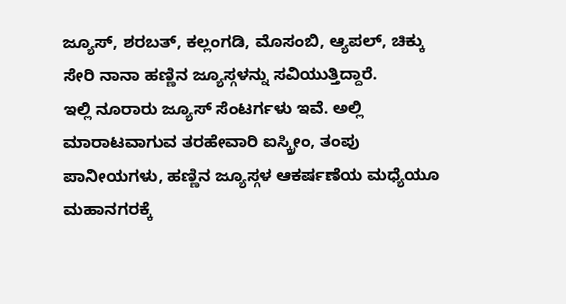ಜ್ಯೂಸ್, ಶರಬತ್, ಕಲ್ಲಂಗಡಿ, ಮೊಸಂಬಿ, ಆ್ಯಪಲ್, ಚಿಕ್ಕು ಸೇರಿ ನಾನಾ ಹಣ್ಣಿನ ಜ್ಯೂಸ್ಗಳನ್ನು ಸವಿಯುತ್ತಿದ್ದಾರೆ.
ಇಲ್ಲಿ ನೂರಾರು ಜ್ಯೂಸ್ ಸೆಂಟರ್ಗಳು ಇವೆ. ಅಲ್ಲಿ ಮಾರಾಟವಾಗುವ ತರಹೇವಾರಿ ಐಸ್ಕ್ರೀಂ, ತಂಪು ಪಾನೀಯಗಳು, ಹಣ್ಣಿನ ಜ್ಯೂಸ್ಗಳ ಆಕರ್ಷಣೆಯ ಮಧ್ಯೆಯೂ ಮಹಾನಗರಕ್ಕೆ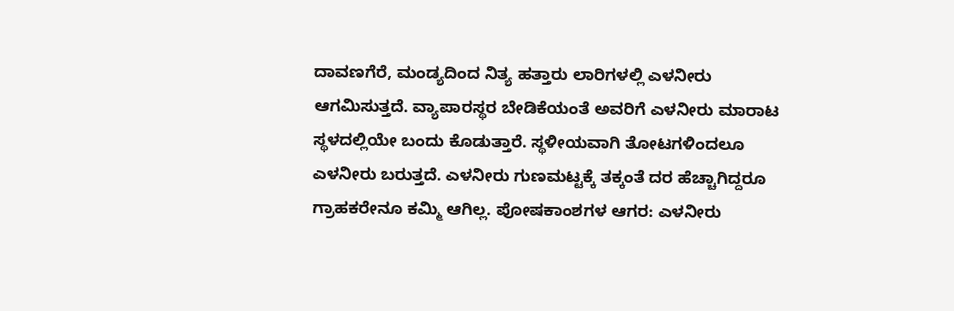ದಾವಣಗೆರೆ, ಮಂಡ್ಯದಿಂದ ನಿತ್ಯ ಹತ್ತಾರು ಲಾರಿಗಳಲ್ಲಿ ಎಳನೀರು ಆಗಮಿಸುತ್ತದೆ. ವ್ಯಾಪಾರಸ್ಥರ ಬೇಡಿಕೆಯಂತೆ ಅವರಿಗೆ ಎಳನೀರು ಮಾರಾಟ ಸ್ಥಳದಲ್ಲಿಯೇ ಬಂದು ಕೊಡುತ್ತಾರೆ. ಸ್ಥಳೀಯವಾಗಿ ತೋಟಗಳಿಂದಲೂ ಎಳನೀರು ಬರುತ್ತದೆ. ಎಳನೀರು ಗುಣಮಟ್ಟಕ್ಕೆ ತಕ್ಕಂತೆ ದರ ಹೆಚ್ಚಾಗಿದ್ದರೂ ಗ್ರಾಹಕರೇನೂ ಕಮ್ಮಿ ಆಗಿಲ್ಲ. ಪೋಷಕಾಂಶಗಳ ಆಗರ: ಎಳನೀರು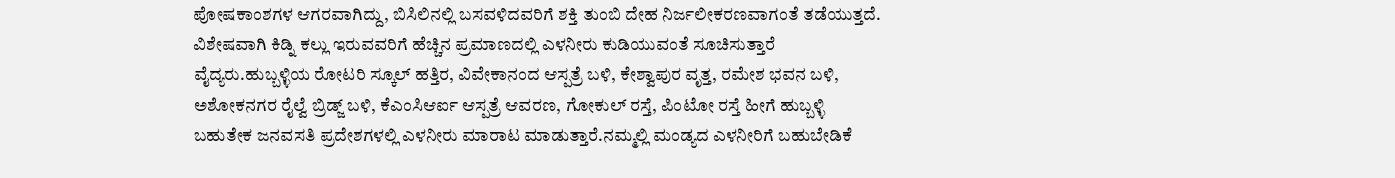ಪೋಷಕಾಂಶಗಳ ಆಗರವಾಗಿದ್ದು, ಬಿಸಿಲಿನಲ್ಲಿ ಬಸವಳಿದವರಿಗೆ ಶಕ್ತಿ ತುಂಬಿ ದೇಹ ನಿರ್ಜಲೀಕರಣವಾಗಂತೆ ತಡೆಯುತ್ತದೆ. ವಿಶೇಷವಾಗಿ ಕಿಡ್ನಿ ಕಲ್ಲು ಇರುವವರಿಗೆ ಹೆಚ್ಚಿನ ಪ್ರಮಾಣದಲ್ಲಿ ಎಳನೀರು ಕುಡಿಯುವಂತೆ ಸೂಚಿಸುತ್ತಾರೆ ವೈದ್ಯರು.ಹುಬ್ಬಳ್ಳಿಯ ರೋಟರಿ ಸ್ಕೂಲ್ ಹತ್ತಿರ, ವಿವೇಕಾನಂದ ಆಸ್ಪತ್ರೆ ಬಳಿ, ಕೇಶ್ವಾಪುರ ವೃತ್ತ, ರಮೇಶ ಭವನ ಬಳಿ, ಅಶೋಕನಗರ ರೈಲ್ವೆ ಬ್ರಿಡ್ಜ್ ಬಳಿ, ಕೆಎಂಸಿಆರ್ಐ ಆಸ್ಪತ್ರೆ ಆವರಣ, ಗೋಕುಲ್ ರಸ್ತೆ, ಪಿಂಟೋ ರಸ್ತೆ ಹೀಗೆ ಹುಬ್ಬಳ್ಳಿ ಬಹುತೇಕ ಜನವಸತಿ ಪ್ರದೇಶಗಳಲ್ಲಿ ಎಳನೀರು ಮಾರಾಟ ಮಾಡುತ್ತಾರೆ.ನಮ್ಮಲ್ಲಿ ಮಂಡ್ಯದ ಎಳನೀರಿಗೆ ಬಹುಬೇಡಿಕೆ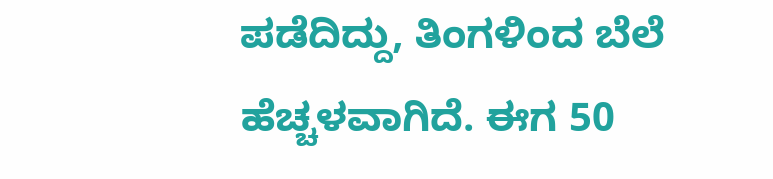ಪಡೆದಿದ್ದು, ತಿಂಗಳಿಂದ ಬೆಲೆ ಹೆಚ್ಚಳವಾಗಿದೆ. ಈಗ 50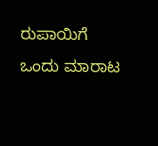ರುಪಾಯಿಗೆ ಒಂದು ಮಾರಾಟ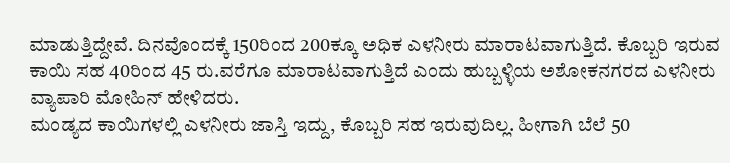ಮಾಡುತ್ತಿದ್ದೇವೆ. ದಿನವೊಂದಕ್ಕೆ 150ರಿಂದ 200ಕ್ಕೂ ಅಧಿಕ ಎಳನೀರು ಮಾರಾಟವಾಗುತ್ತಿದೆ. ಕೊಬ್ಬರಿ ಇರುವ ಕಾಯಿ ಸಹ 40ರಿಂದ 45 ರು.ವರೆಗೂ ಮಾರಾಟವಾಗುತ್ತಿದೆ ಎಂದು ಹುಬ್ಬಳ್ಳಿಯ ಅಶೋಕನಗರದ ಎಳನೀರು ವ್ಯಾಪಾರಿ ಮೋಹಿನ್ ಹೇಳಿದರು.
ಮಂಡ್ಯದ ಕಾಯಿಗಳಲ್ಲಿ ಎಳನೀರು ಜಾಸ್ತಿ ಇದ್ದು, ಕೊಬ್ಬರಿ ಸಹ ಇರುವುದಿಲ್ಲ. ಹೀಗಾಗಿ ಬೆಲೆ 50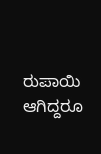ರುಪಾಯಿ ಆಗಿದ್ದರೂ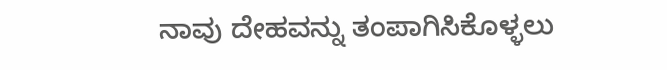ನಾವು ದೇಹವನ್ನು ತಂಪಾಗಿಸಿಕೊಳ್ಳಲು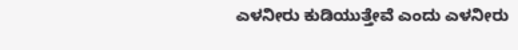ಎಳನೀರು ಕುಡಿಯುತ್ತೇವೆ ಎಂದು ಎಳನೀರು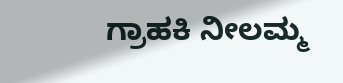ಗ್ರಾಹಕಿ ನೀಲಮ್ಮ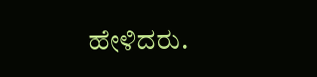ಹೇಳಿದರು.